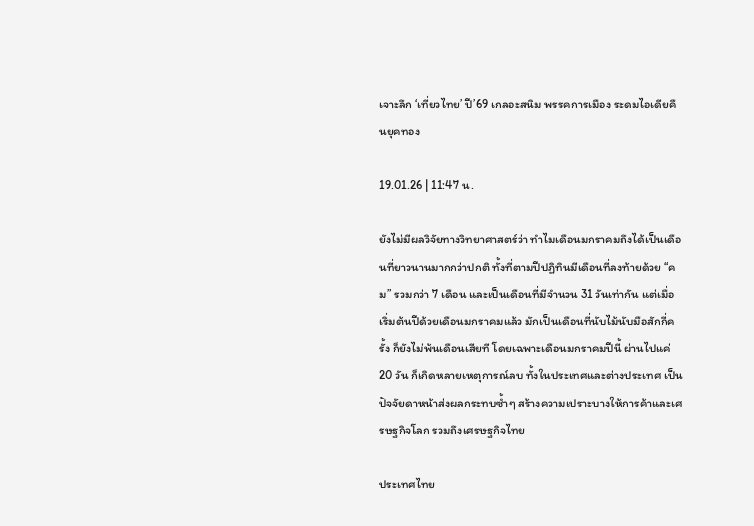เจาะลึก ‘เที่ยวไทย’ ปี’69 เกลอะสนิม พรรคการเมือง ระดมไอเดียคืนยุคทอง

19.01.26 | 11:47 น.

ยังไม่มีผลวิจัยทางวิทยาศาสตร์ว่า ทำไมเดือนมกราคมถึงได้เป็นเดือนที่ยาวนานมากกว่าปกติ ทั้งที่ตามปีปฏิทินมีเดือนที่ลงท้ายด้วย “คม” รวมกว่า 7 เดือน และเป็นเดือนที่มีจำนวน 31 วันเท่ากัน แต่เมื่อเริ่มต้นปีด้วยเดือนมกราคมแล้ว มักเป็นเดือนที่นับไม้นับมือสักกี่ครั้ง ก็ยังไม่พ้นเดือนเสียที โดยเฉพาะเดือนมกราคมปีนี้ ผ่านไปแค่ 20 วัน ก็เกิดหลายเหตุการณ์ลบ ทั้งในประเทศและต่างประเทศ เป็นปัจจัยดาหน้าส่งผลกระทบซ้ำๆ สร้างความเปราะบางให้การค้าและเศรษฐกิจโลก รวมถึงเศรษฐกิจไทย

ประเทศไทย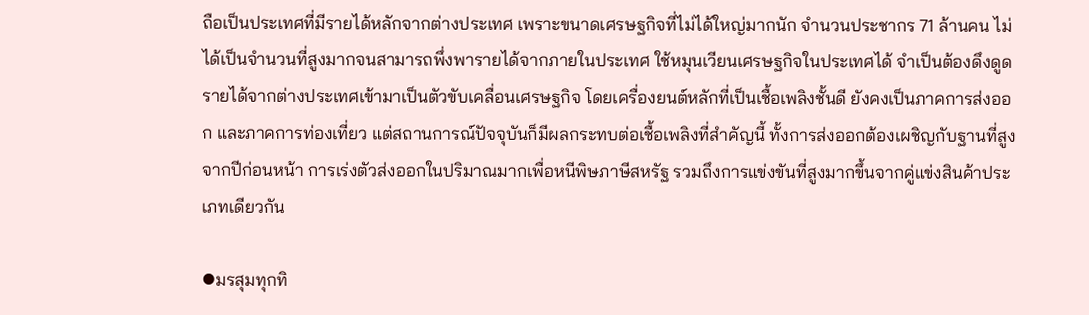ถือเป็นประเทศที่มีรายได้หลักจากต่างประเทศ เพราะขนาดเศรษฐกิจที่ไม่ได้ใหญ่มากนัก จำนวนประชากร 71 ล้านคน ไม่ได้เป็นจำนวนที่สูงมากจนสามารถพึ่งพารายได้จากภายในประเทศ ใช้หมุนเวียนเศรษฐกิจในประเทศได้ จำเป็นต้องดึงดูดรายได้จากต่างประเทศเข้ามาเป็นตัวขับเคลื่อนเศรษฐกิจ โดยเครื่องยนต์หลักที่เป็นเชื้อเพลิงชั้นดี ยังคงเป็นภาคการส่งออก และภาคการท่องเที่ยว แต่สถานการณ์ปัจจุบันก็มีผลกระทบต่อเชื้อเพลิงที่สำคัญนี้ ทั้งการส่งออกต้องเผชิญกับฐานที่สูงจากปีก่อนหน้า การเร่งตัวส่งออกในปริมาณมากเพื่อหนีพิษภาษีสหรัฐ รวมถึงการแข่งขันที่สูงมากขึ้นจากคู่แข่งสินค้าประเภทเดียวกัน

⦁มรสุมทุกทิ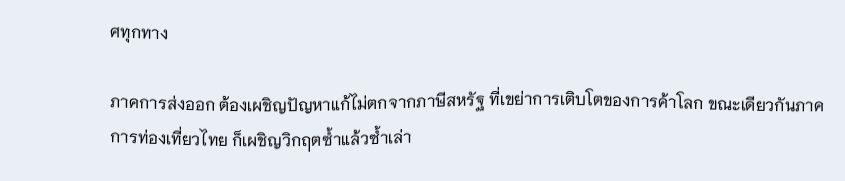ศทุกทาง

ภาคการส่งออก ต้องเผชิญปัญหาแก้ไม่ตกจากภาษีสหรัฐ ที่เขย่าการเติบโตของการค้าโลก ขณะเดียวกันภาคการท่องเที่ยวไทย ก็เผชิญวิกฤตซ้ำแล้วซ้ำเล่า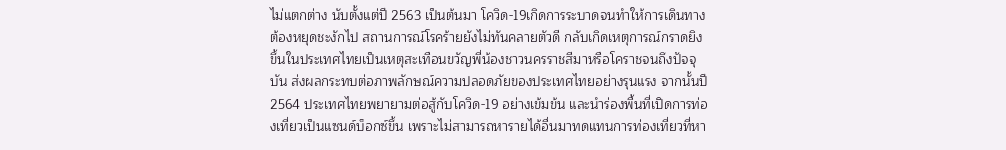ไม่แตกต่าง นับตั้งแต่ปี 2563 เป็นต้นมา โควิด-19เกิดการระบาดจนทำให้การเดินทางต้องหยุดชะงักไป สถานการณ์โรคร้ายยังไม่ทันคลายตัวดี กลับเกิดเหตุการณ์กราดยิงขึ้นในประเทศไทยเป็นเหตุสะเทือนขวัญพี่น้องชาวนครราชสีมาหรือโคราชจนถึงปัจจุบัน ส่งผลกระทบต่อภาพลักษณ์ความปลอดภัยของประเทศไทยอย่างรุนแรง จากนั้นปี 2564 ประเทศไทยพยายามต่อสู้กับโควิด-19 อย่างเข้มข้น และนำร่องพื้นที่เปิดการท่องเที่ยวเป็นแซนด์บ็อกซ์ขึ้น เพราะไม่สามารถหารายได้อื่นมาทดแทนการท่องเที่ยวที่หา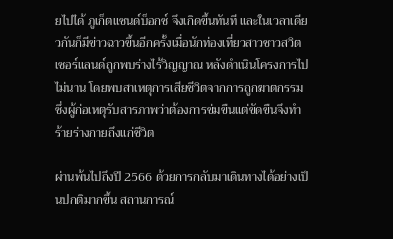ยไปได้ ภูเก็ตแซนด์บ็อกซ์ จึงเกิดขึ้นทันที และในเวลาเดียวกันก็มีข่าวฉาวขึ้นอีกครั้งเมื่อนักท่องเที่ยวสาวชาวสวิตเซอร์แลนด์ถูกพบร่างไร้วิญญาณ หลังดำเนินโครงการไปไม่นาน โดยพบสาเหตุการเสียชีวิตจากการถูกฆาตกรรม ซึ่งผู้ก่อเหตุรับสารภาพว่าต้องการข่มขืนแต่ขัดขืนจึงทำร้ายร่างกายถึงแก่ชีวิต

ผ่านพ้นไปถึงปี 2566 ด้วยการกลับมาเดินทางได้อย่างเป็นปกติมากขึ้น สถานการณ์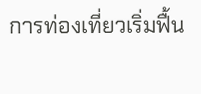การท่องเที่ยวเริ่มฟื้น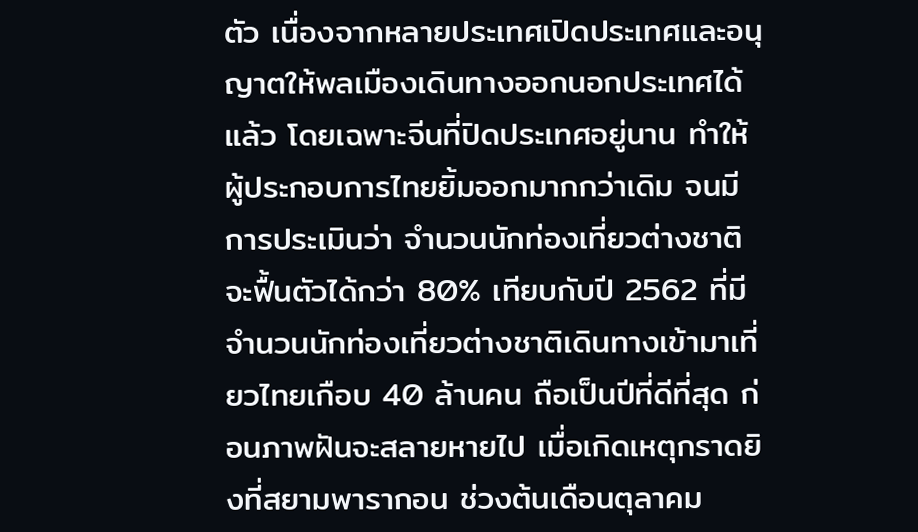ตัว เนื่องจากหลายประเทศเปิดประเทศและอนุญาตให้พลเมืองเดินทางออกนอกประเทศได้แล้ว โดยเฉพาะจีนที่ปิดประเทศอยู่นาน ทำให้ผู้ประกอบการไทยยิ้มออกมากกว่าเดิม จนมีการประเมินว่า จำนวนนักท่องเที่ยวต่างชาติจะฟื้นตัวได้กว่า 80% เทียบกับปี 2562 ที่มีจำนวนนักท่องเที่ยวต่างชาติเดินทางเข้ามาเที่ยวไทยเกือบ 40 ล้านคน ถือเป็นปีที่ดีที่สุด ก่อนภาพฝันจะสลายหายไป เมื่อเกิดเหตุกราดยิงที่สยามพารากอน ช่วงต้นเดือนตุลาคม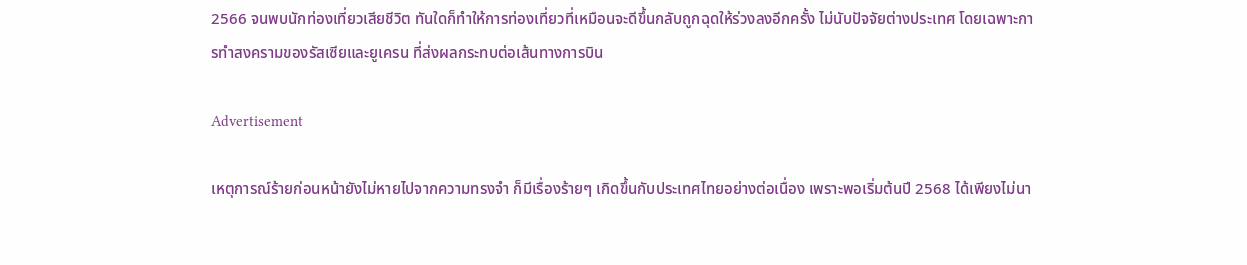2566 จนพบนักท่องเที่ยวเสียชีวิต ทันใดก็ทำให้การท่องเที่ยวที่เหมือนจะดีขึ้นกลับถูกฉุดให้ร่วงลงอีกครั้ง ไม่นับปัจจัยต่างประเทศ โดยเฉพาะการทำสงครามของรัสเซียและยูเครน ที่ส่งผลกระทบต่อเส้นทางการบิน

Advertisement

เหตุการณ์ร้ายก่อนหน้ายังไม่หายไปจากความทรงจำ ก็มีเรื่องร้ายๆ เกิดขึ้นกับประเทศไทยอย่างต่อเนื่อง เพราะพอเริ่มต้นปี 2568 ได้เพียงไม่นา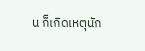น ก็เกิดเหตุนัก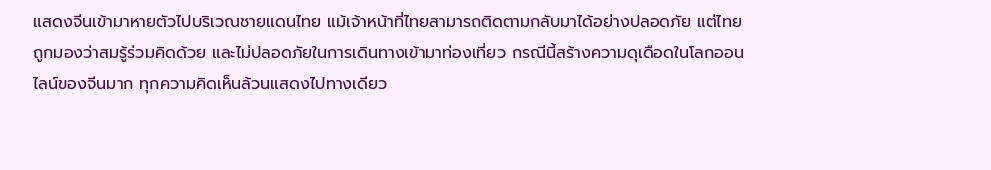แสดงจีนเข้ามาหายตัวไปบริเวณชายแดนไทย แม้เจ้าหน้าที่ไทยสามารถติดตามกลับมาได้อย่างปลอดภัย แต่ไทยถูกมองว่าสมรู้ร่วมคิดด้วย และไม่ปลอดภัยในการเดินทางเข้ามาท่องเที่ยว กรณีนี้สร้างความดุเดือดในโลกออนไลน์ของจีนมาก ทุกความคิดเห็นล้วนแสดงไปทางเดียว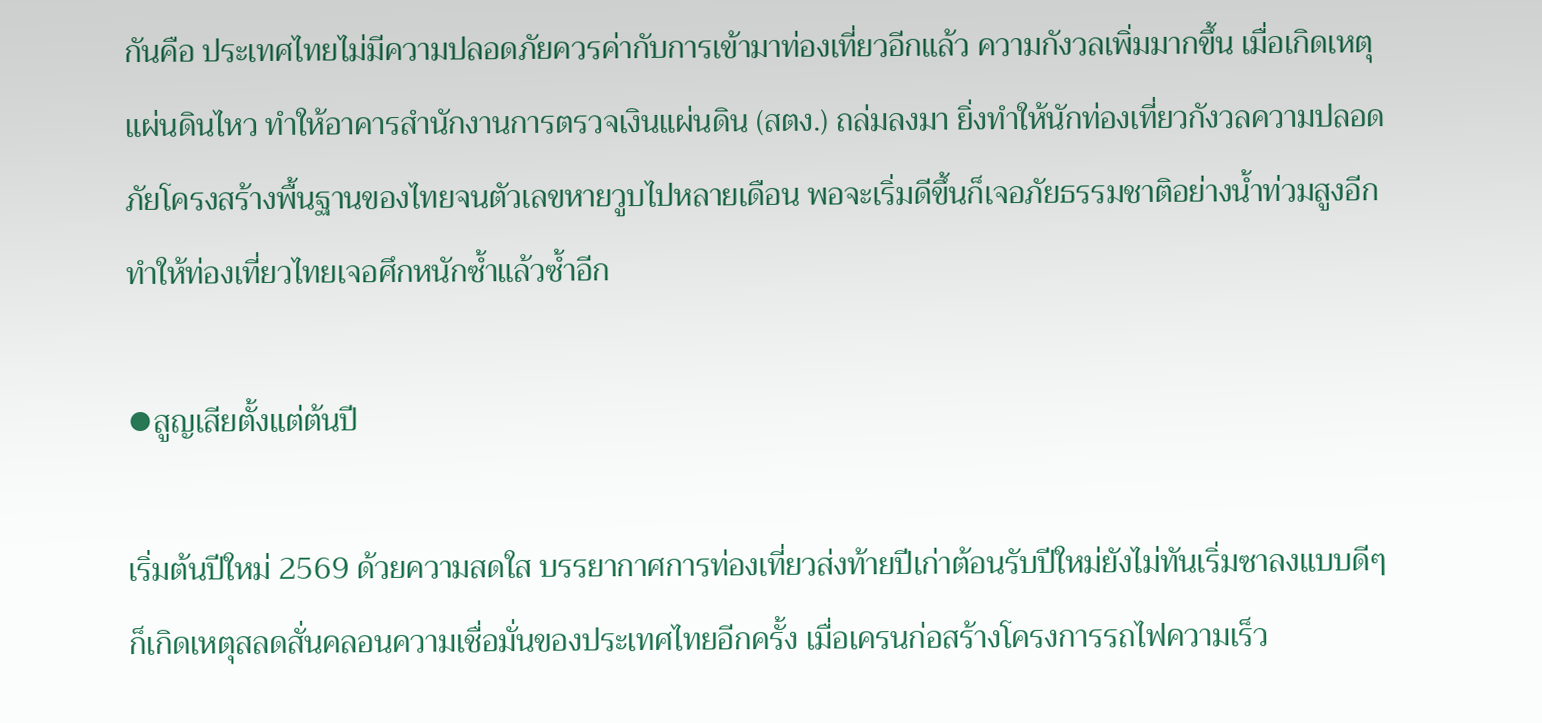กันคือ ประเทศไทยไม่มีความปลอดภัยควรค่ากับการเข้ามาท่องเที่ยวอีกแล้ว ความกังวลเพิ่มมากขึ้น เมื่อเกิดเหตุแผ่นดินไหว ทำให้อาคารสำนักงานการตรวจเงินแผ่นดิน (สตง.) ถล่มลงมา ยิ่งทำให้นักท่องเที่ยวกังวลความปลอดภัยโครงสร้างพื้นฐานของไทยจนตัวเลขหายวูบไปหลายเดือน พอจะเริ่มดีขึ้นก็เจอภัยธรรมชาติอย่างน้ำท่วมสูงอีก ทำให้ท่องเที่ยวไทยเจอศึกหนักซ้ำแล้วซ้ำอีก

⦁สูญเสียตั้งแต่ต้นปี

เริ่มต้นปีใหม่ 2569 ด้วยความสดใส บรรยากาศการท่องเที่ยวส่งท้ายปีเก่าต้อนรับปีใหม่ยังไม่ทันเริ่มซาลงแบบดีๆ ก็เกิดเหตุสลดสั่นคลอนความเชื่อมั่นของประเทศไทยอีกครั้ง เมื่อเครนก่อสร้างโครงการรถไฟความเร็ว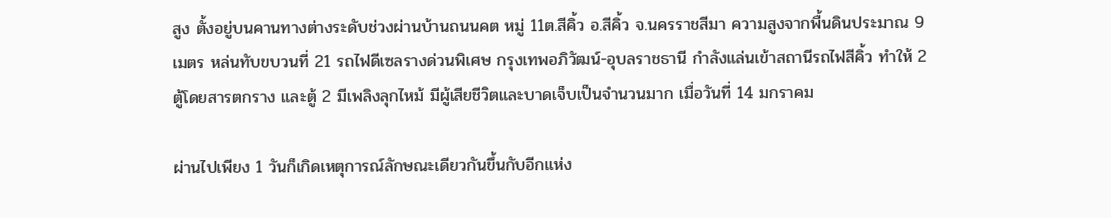สูง ตั้งอยู่บนคานทางต่างระดับช่วงผ่านบ้านถนนคต หมู่ 11ต.สีคิ้ว อ.สีคิ้ว จ.นครราชสีมา ความสูงจากพื้นดินประมาณ 9 เมตร หล่นทับขบวนที่ 21 รถไฟดีเซลรางด่วนพิเศษ กรุงเทพอภิวัฒน์-อุบลราชธานี กำลังแล่นเข้าสถานีรถไฟสีคิ้ว ทำให้ 2 ตู้โดยสารตกราง และตู้ 2 มีเพลิงลุกไหม้ มีผู้เสียชีวิตและบาดเจ็บเป็นจำนวนมาก เมื่อวันที่ 14 มกราคม

ผ่านไปเพียง 1 วันก็เกิดเหตุการณ์ลักษณะเดียวกันขึ้นกับอีกแห่ง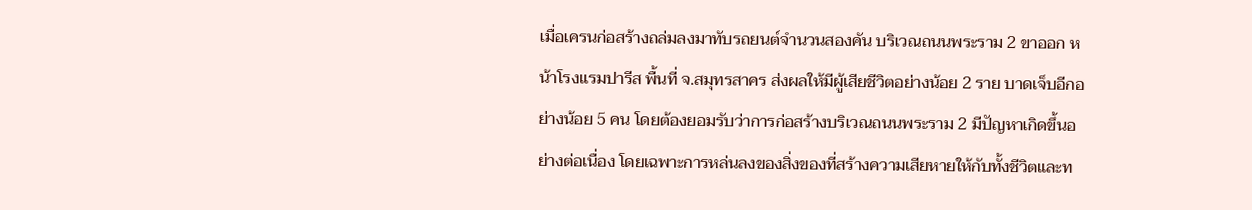เมื่อเครนก่อสร้างถล่มลงมาทับรถยนต์จำนวนสองคัน บริเวณถนนพระราม 2 ขาออก หน้าโรงแรมปารีส พื้นที่ จ.สมุทรสาคร ส่งผลให้มีผู้เสียชีวิตอย่างน้อย 2 ราย บาดเจ็บอีกอย่างน้อย 5 คน โดยต้องยอมรับว่าการก่อสร้างบริเวณถนนพระราม 2 มีปัญหาเกิดขึ้นอย่างต่อเนื่อง โดยเฉพาะการหล่นลงของสิ่งของที่สร้างความเสียหายให้กับทั้งชีวิตและท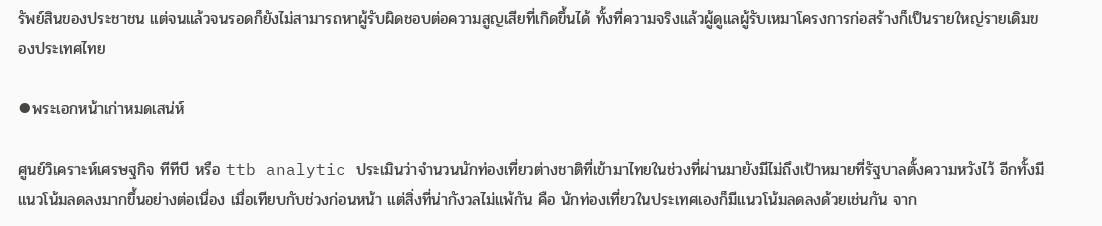รัพย์สินของประชาชน แต่จนแล้วจนรอดก็ยังไม่สามารถหาผู้รับผิดชอบต่อความสูญเสียที่เกิดขึ้นได้ ทั้งที่ความจริงแล้วผู้ดูแลผู้รับเหมาโครงการก่อสร้างก็เป็นรายใหญ่รายเดิมของประเทศไทย

⦁พระเอกหน้าเก่าหมดเสน่ห์

ศูนย์วิเคราะห์เศรษฐกิจ ทีทีบี หรือ ttb analytic ประเมินว่าจำนวนนักท่องเที่ยวต่างชาติที่เข้ามาไทยในช่วงที่ผ่านมายังมีไม่ถึงเป้าหมายที่รัฐบาลตั้งความหวังไว้ อีกทั้งมีแนวโน้มลดลงมากขึ้นอย่างต่อเนื่อง เมื่อเทียบกับช่วงก่อนหน้า แต่สิ่งที่น่ากังวลไม่แพ้กัน คือ นักท่องเที่ยวในประเทศเองก็มีแนวโน้มลดลงด้วยเช่นกัน จาก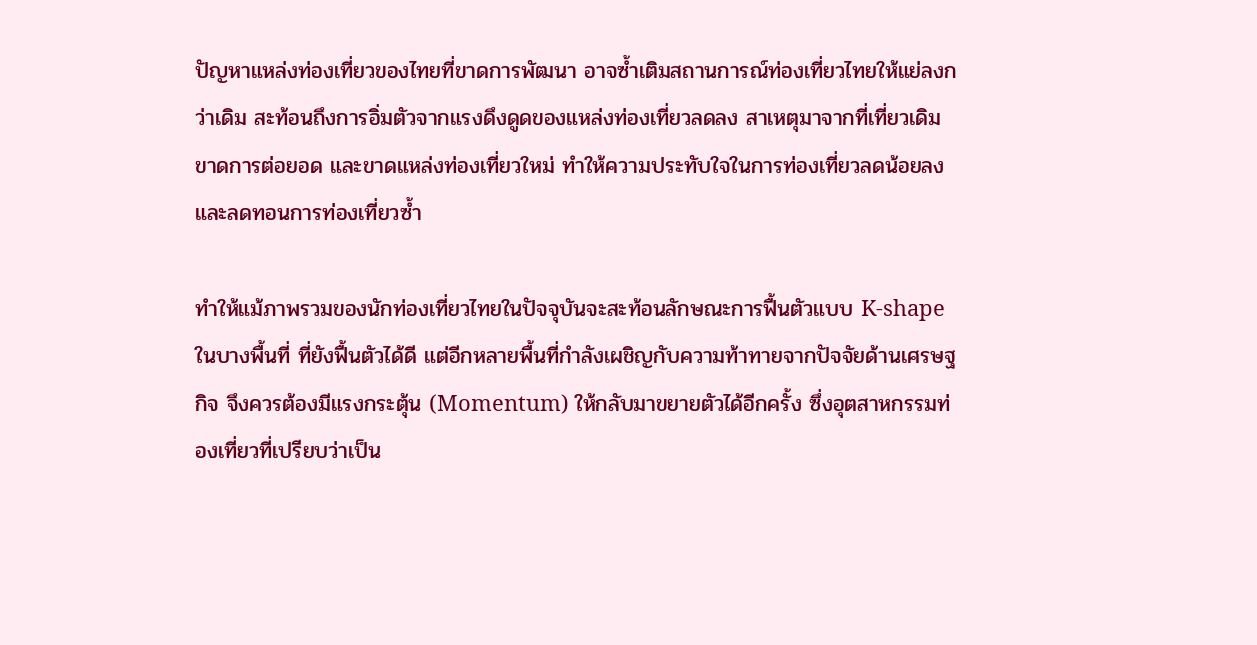ปัญหาแหล่งท่องเที่ยวของไทยที่ขาดการพัฒนา อาจซ้ำเติมสถานการณ์ท่องเที่ยวไทยให้แย่ลงกว่าเดิม สะท้อนถึงการอิ่มตัวจากแรงดึงดูดของแหล่งท่องเที่ยวลดลง สาเหตุมาจากที่เที่ยวเดิมขาดการต่อยอด และขาดแหล่งท่องเที่ยวใหม่ ทำให้ความประทับใจในการท่องเที่ยวลดน้อยลงและลดทอนการท่องเที่ยวซ้ำ

ทำให้แม้ภาพรวมของนักท่องเที่ยวไทยในปัจจุบันจะสะท้อนลักษณะการฟื้นตัวแบบ K-shape ในบางพื้นที่ ที่ยังฟื้นตัวได้ดี แต่อีกหลายพื้นที่กำลังเผชิญกับความท้าทายจากปัจจัยด้านเศรษฐกิจ จึงควรต้องมีแรงกระตุ้น (Momentum) ให้กลับมาขยายตัวได้อีกครั้ง ซึ่งอุตสาหกรรมท่องเที่ยวที่เปรียบว่าเป็น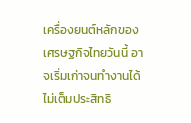เครื่องยนต์หลักของเศรษฐกิจไทยวันนี้ อาจเริ่มเก่าจนทำงานได้ไม่เต็มประสิทธิ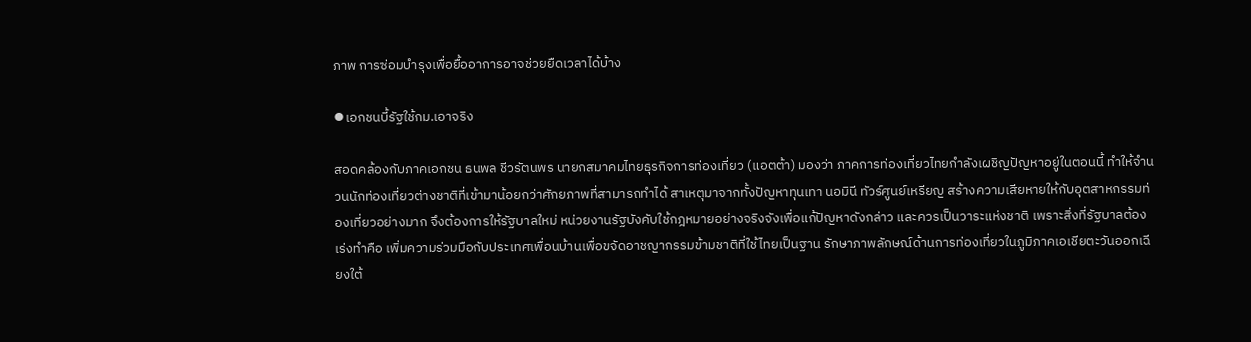ภาพ การซ่อมบำรุงเพื่อยื้ออาการอาจช่วยยืดเวลาได้บ้าง

⦁เอกชนบี้รัฐใช้กม.เอาจริง

สอดคล้องกับภาคเอกชน ธนพล ชีวรัตนพร นายกสมาคมไทยธุรกิจการท่องเที่ยว (แอตต้า) มองว่า ภาคการท่องเที่ยวไทยกำลังเผชิญปัญหาอยู่ในตอนนี้ ทำให้จำนวนนักท่องเที่ยวต่างชาติที่เข้ามาน้อยกว่าศักยภาพที่สามารถทำได้ สาเหตุมาจากทั้งปัญหาทุนเทา นอมินี ทัวร์ศูนย์เหรียญ สร้างความเสียหายให้กับอุตสาหกรรมท่องเที่ยวอย่างมาก จึงต้องการให้รัฐบาลใหม่ หน่วยงานรัฐบังคับใช้กฎหมายอย่างจริงจังเพื่อแก้ปัญหาดังกล่าว และควรเป็นวาระแห่งชาติ เพราะสิ่งที่รัฐบาลต้องเร่งทำคือ เพิ่มความร่วมมือกับประเทศเพื่อนบ้านเพื่อขจัดอาชญากรรมข้ามชาติที่ใช้ไทยเป็นฐาน รักษาภาพลักษณ์ด้านการท่องเที่ยวในภูมิภาคเอเชียตะวันออกเฉียงใต้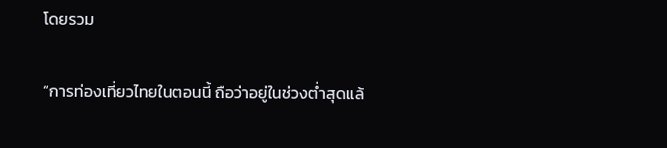โดยรวม

“การท่องเที่ยวไทยในตอนนี้ ถือว่าอยู่ในช่วงต่ำสุดแล้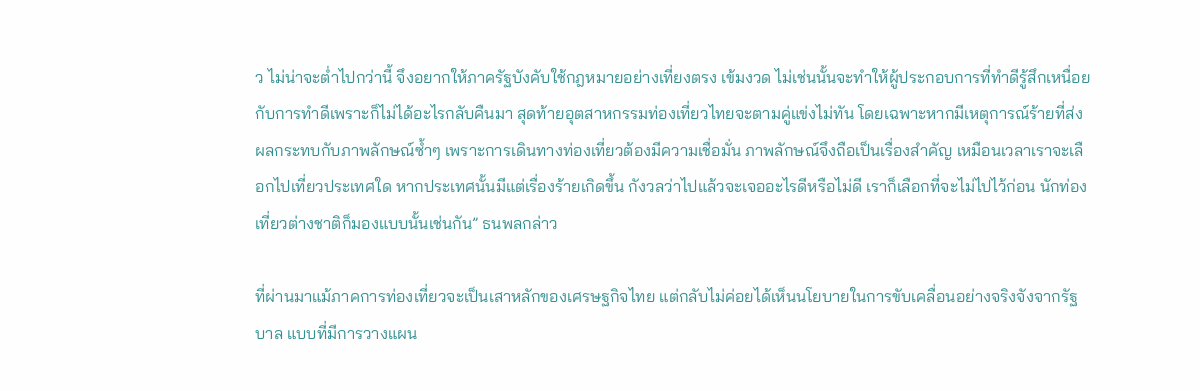ว ไม่น่าจะต่ำไปกว่านี้ จึงอยากให้ภาครัฐบังคับใช้กฎหมายอย่างเที่ยงตรง เข้มงวด ไม่เช่นนั้นจะทำให้ผู้ประกอบการที่ทำดีรู้สึกเหนื่อยกับการทำดีเพราะก็ไม่ได้อะไรกลับคืนมา สุดท้ายอุตสาหกรรมท่องเที่ยวไทยจะตามคู่แข่งไม่ทัน โดยเฉพาะหากมีเหตุการณ์ร้ายที่ส่งผลกระทบกับภาพลักษณ์ซ้ำๆ เพราะการเดินทางท่องเที่ยวต้องมีความเชื่อมั่น ภาพลักษณ์จึงถือเป็นเรื่องสำคัญ เหมือนเวลาเราจะเลือกไปเที่ยวประเทศใด หากประเทศนั้นมีแต่เรื่องร้ายเกิดขึ้น กังวลว่าไปแล้วจะเจออะไรดีหรือไม่ดี เราก็เลือกที่จะไม่ไปไว้ก่อน นักท่องเที่ยวต่างชาติก็มองแบบนั้นเช่นกัน” ธนพลกล่าว

ที่ผ่านมาแม้ภาคการท่องเที่ยวจะเป็นเสาหลักของเศรษฐกิจไทย แต่กลับไม่ค่อยได้เห็นนโยบายในการขับเคลื่อนอย่างจริงจังจากรัฐบาล แบบที่มีการวางแผน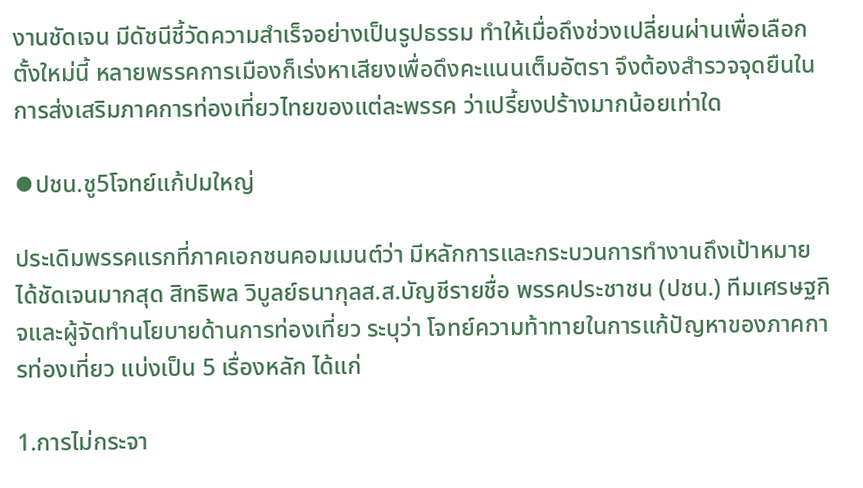งานชัดเจน มีดัชนีชี้วัดความสำเร็จอย่างเป็นรูปธรรม ทำให้เมื่อถึงช่วงเปลี่ยนผ่านเพื่อเลือกตั้งใหม่นี้ หลายพรรคการเมืองก็เร่งหาเสียงเพื่อดึงคะแนนเต็มอัตรา จึงต้องสำรวจจุดยืนในการส่งเสริมภาคการท่องเที่ยวไทยของแต่ละพรรค ว่าเปรี้ยงปร้างมากน้อยเท่าใด

⦁ปชน.ชู5โจทย์แก้ปมใหญ่

ประเดิมพรรคแรกที่ภาคเอกชนคอมเมนต์ว่า มีหลักการและกระบวนการทำงานถึงเป้าหมายได้ชัดเจนมากสุด สิทธิพล วิบูลย์ธนากุลส.ส.บัญชีรายชื่อ พรรคประชาชน (ปชน.) ทีมเศรษฐกิจและผู้จัดทำนโยบายด้านการท่องเที่ยว ระบุว่า โจทย์ความท้าทายในการแก้ปัญหาของภาคการท่องเที่ยว แบ่งเป็น 5 เรื่องหลัก ได้แก่

1.การไม่กระจา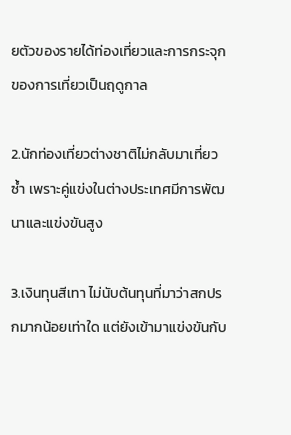ยตัวของรายได้ท่องเที่ยวและการกระจุกของการเที่ยวเป็นฤดูกาล

2.นักท่องเที่ยวต่างชาติไม่กลับมาเที่ยวซ้ำ เพราะคู่แข่งในต่างประเทศมีการพัฒนาและแข่งขันสูง

3.เงินทุนสีเทา ไม่นับต้นทุนที่มาว่าสกปรกมากน้อยเท่าใด แต่ยังเข้ามาแข่งขันกับ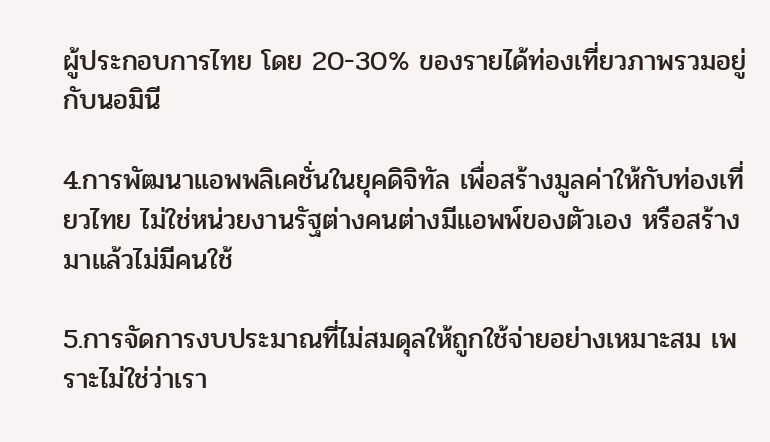ผู้ประกอบการไทย โดย 20-30% ของรายได้ท่องเที่ยวภาพรวมอยู่กับนอมินี

4.การพัฒนาแอพพลิเคชั่นในยุคดิจิทัล เพื่อสร้างมูลค่าให้กับท่องเที่ยวไทย ไม่ใช่หน่วยงานรัฐต่างคนต่างมีแอพพ์ของตัวเอง หรือสร้างมาแล้วไม่มีคนใช้

5.การจัดการงบประมาณที่ไม่สมดุลให้ถูกใช้จ่ายอย่างเหมาะสม เพราะไม่ใช่ว่าเรา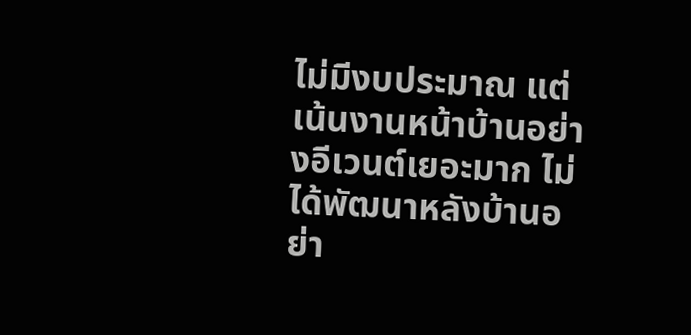ไม่มีงบประมาณ แต่เน้นงานหน้าบ้านอย่างอีเวนต์เยอะมาก ไม่ได้พัฒนาหลังบ้านอย่า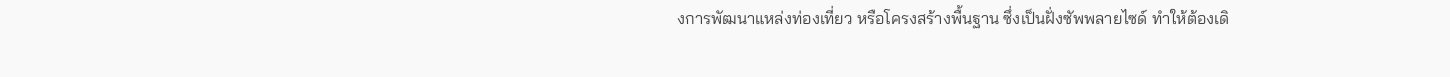งการพัฒนาแหล่งท่องเที่ยว หรือโครงสร้างพื้นฐาน ซึ่งเป็นฝั่งซัพพลายไซด์ ทำให้ต้องเดิ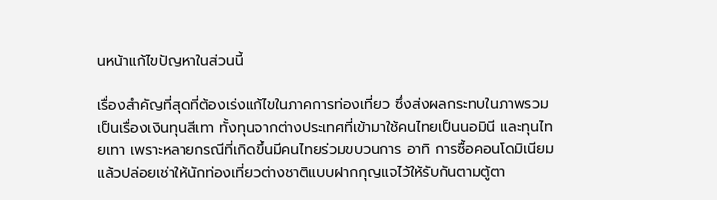นหน้าแก้ไขปัญหาในส่วนนี้

เรื่องสำคัญที่สุดที่ต้องเร่งแก้ไขในภาคการท่องเที่ยว ซึ่งส่งผลกระทบในภาพรวมเป็นเรื่องเงินทุนสีเทา ทั้งทุนจากต่างประเทศที่เข้ามาใช้คนไทยเป็นนอมินี และทุนไทยเทา เพราะหลายกรณีที่เกิดขึ้นมีคนไทยร่วมขบวนการ อาทิ การซื้อคอนโดมิเนียมแล้วปล่อยเช่าให้นักท่องเที่ยวต่างชาติแบบฝากกุญแจไว้ให้รับกันตามตู้ตา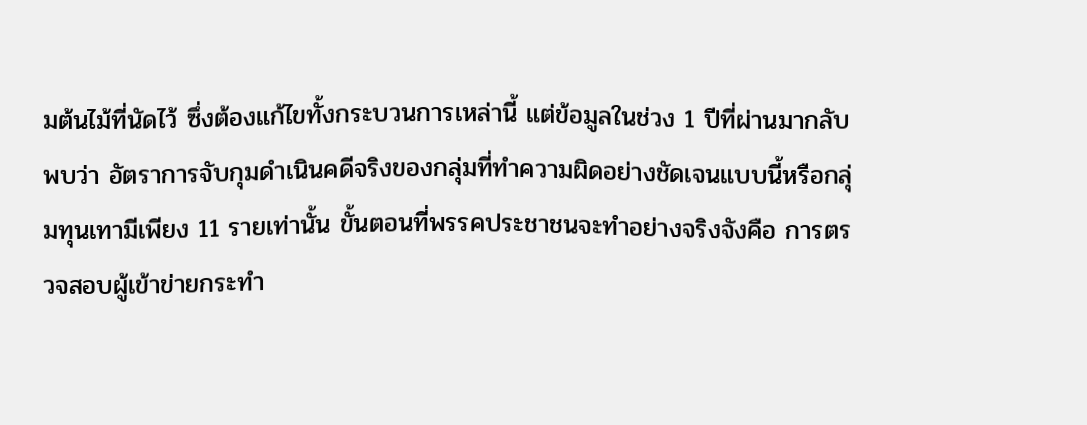มต้นไม้ที่นัดไว้ ซึ่งต้องแก้ไขทั้งกระบวนการเหล่านี้ แต่ข้อมูลในช่วง 1 ปีที่ผ่านมากลับพบว่า อัตราการจับกุมดำเนินคดีจริงของกลุ่มที่ทำความผิดอย่างชัดเจนแบบนี้หรือกลุ่มทุนเทามีเพียง 11 รายเท่านั้น ขั้นตอนที่พรรคประชาชนจะทำอย่างจริงจังคือ การตรวจสอบผู้เข้าข่ายกระทำ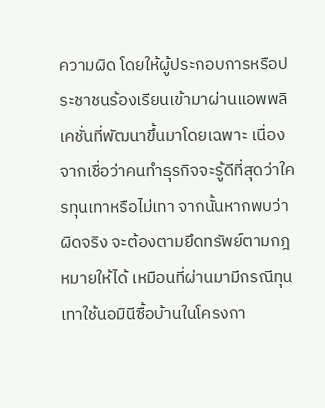ความผิด โดยให้ผู้ประกอบการหรือประชาชนร้องเรียนเข้ามาผ่านแอพพลิเคชั่นที่พัฒนาขึ้นมาโดยเฉพาะ เนื่องจากเชื่อว่าคนทำธุรกิจจะรู้ดีที่สุดว่าใครทุนเทาหรือไม่เทา จากนั้นหากพบว่าผิดจริง จะต้องตามยึดทรัพย์ตามกฎหมายให้ได้ เหมือนที่ผ่านมามีกรณีทุนเทาใช้นอมินีซื้อบ้านในโครงกา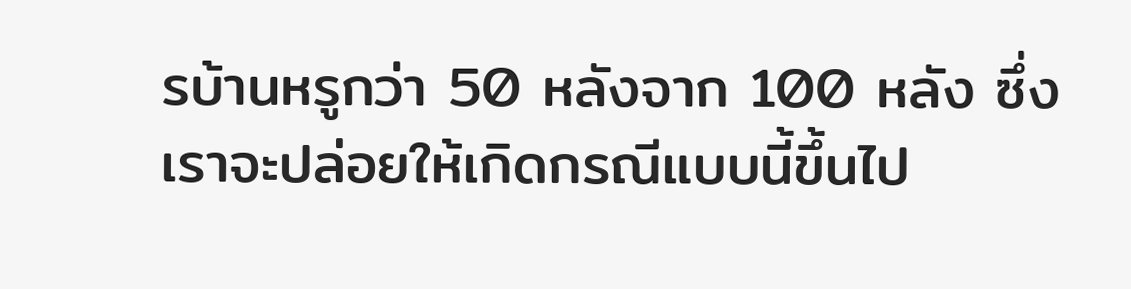รบ้านหรูกว่า 50 หลังจาก 100 หลัง ซึ่งเราจะปล่อยให้เกิดกรณีแบบนี้ขึ้นไป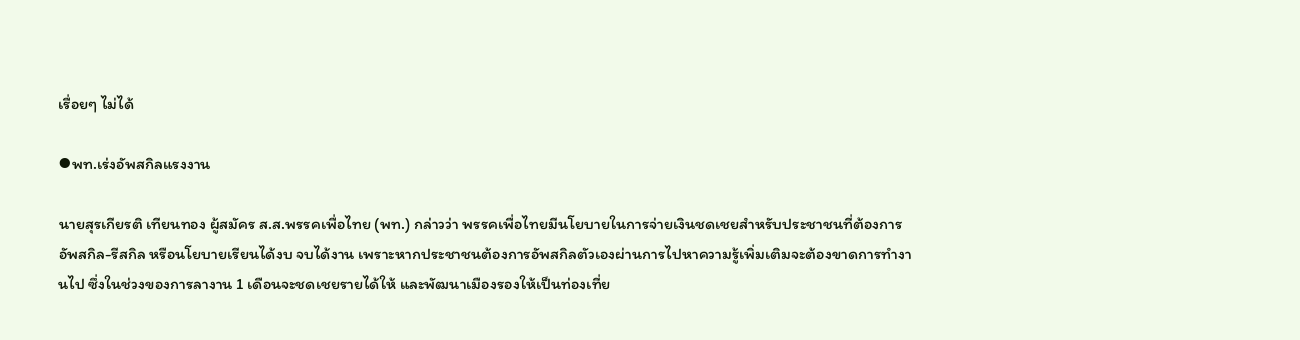เรื่อยๆ ไม่ได้

⦁พท.เร่งอัพสกิลแรงงาน

นายสุรเกียรติ เทียนทอง ผู้สมัคร ส.ส.พรรคเพื่อไทย (พท.) กล่าวว่า พรรคเพื่อไทยมีนโยบายในการจ่ายเงินชดเชยสำหรับประชาชนที่ต้องการอัพสกิล-รีสกิล หรือนโยบายเรียนได้งบ จบได้งาน เพราะหากประชาชนต้องการอัพสกิลตัวเองผ่านการไปหาความรู้เพิ่มเติมจะต้องขาดการทำงานไป ซึ่งในช่วงของการลางาน 1 เดือนจะชดเชยรายได้ให้ และพัฒนาเมืองรองให้เป็นท่องเที่ย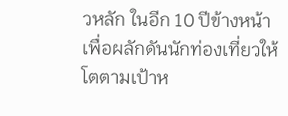วหลัก ในอีก 10 ปีข้างหน้า เพื่อผลักดันนักท่องเที่ยวให้โตตามเป้าห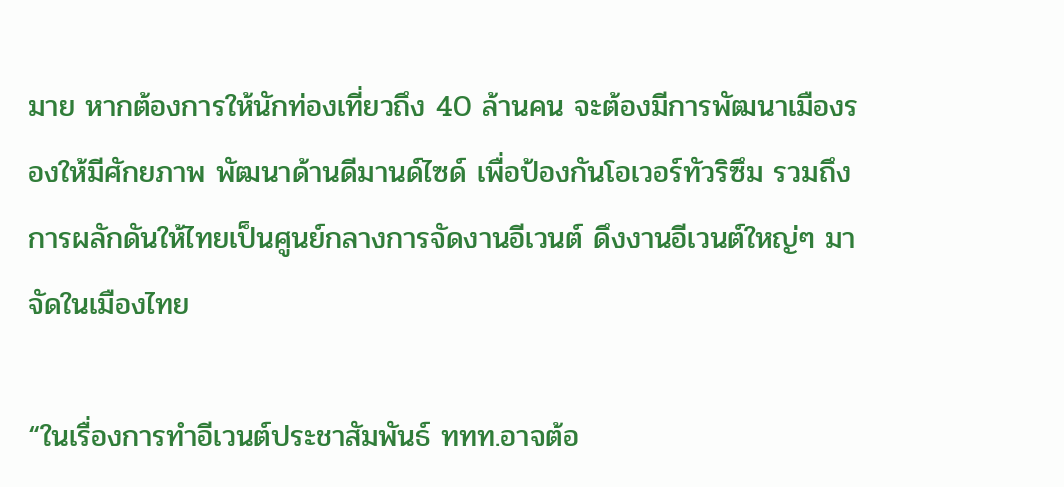มาย หากต้องการให้นักท่องเที่ยวถึง 40 ล้านคน จะต้องมีการพัฒนาเมืองรองให้มีศักยภาพ พัฒนาด้านดีมานด์ไซด์ เพื่อป้องกันโอเวอร์ทัวริซึม รวมถึงการผลักดันให้ไทยเป็นศูนย์กลางการจัดงานอีเวนต์ ดึงงานอีเวนต์ใหญ่ๆ มาจัดในเมืองไทย

“ในเรื่องการทำอีเวนต์ประชาสัมพันธ์ ททท.อาจต้อ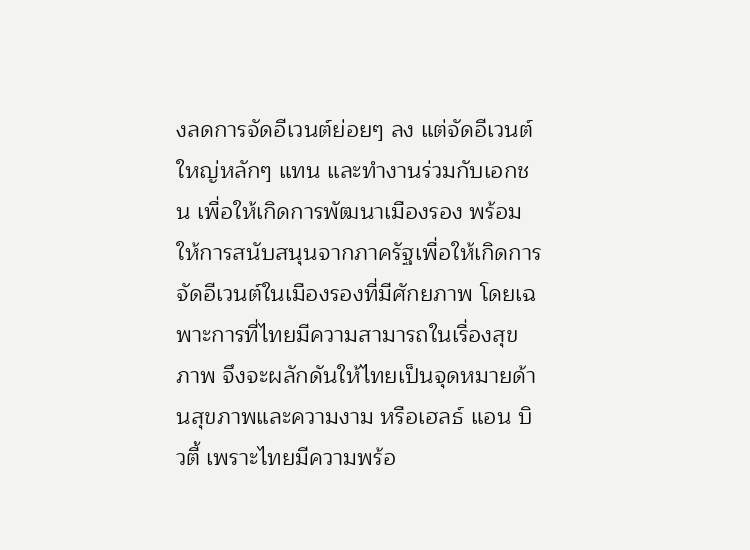งลดการจัดอีเวนต์ย่อยๆ ลง แต่จัดอีเวนต์ใหญ่หลักๆ แทน และทำงานร่วมกับเอกชน เพื่อให้เกิดการพัฒนาเมืองรอง พร้อมให้การสนับสนุนจากภาครัฐเพื่อให้เกิดการจัดอีเวนต์ในเมืองรองที่มีศักยภาพ โดยเฉพาะการที่ไทยมีความสามารถในเรื่องสุขภาพ จึงจะผลักดันให้ไทยเป็นจุดหมายด้านสุขภาพและความงาม หรือเฮลธ์ แอน บิวตี้ เพราะไทยมีความพร้อ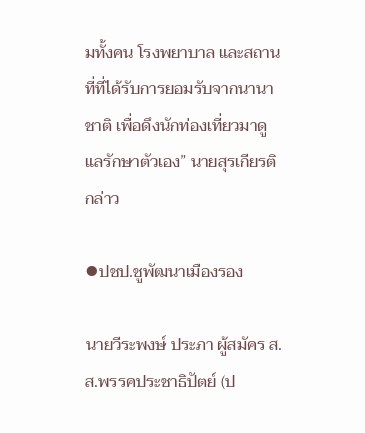มทั้งคน โรงพยาบาล และสถานที่ที่ได้รับการยอมรับจากนานาชาติ เพื่อดึงนักท่องเที่ยวมาดูแลรักษาตัวเอง” นายสุรเกียรติกล่าว

⦁ปชป.ชูพัฒนาเมืองรอง

นายวีระพงษ์ ประภา ผู้สมัคร ส.ส.พรรคประชาธิปัตย์ (ป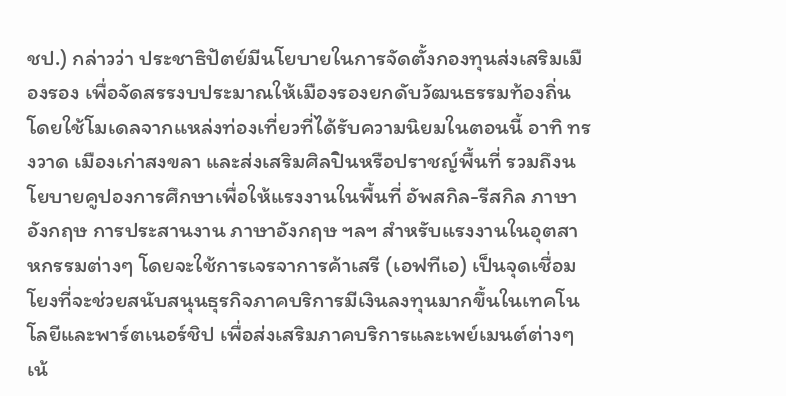ชป.) กล่าวว่า ประชาธิปัตย์มีนโยบายในการจัดตั้งกองทุนส่งเสริมเมืองรอง เพื่อจัดสรรงบประมาณให้เมืองรองยกดับวัฒนธรรมท้องถิ่น โดยใช้โมเดลจากแหล่งท่องเที่ยวที่ได้รับความนิยมในตอนนี้ อาทิ ทรงวาด เมืองเก่าสงขลา และส่งเสริมศิลปินหรือปราชญ์พื้นที่ รวมถึงนโยบายคูปองการศึกษาเพื่อให้แรงงานในพื้นที่ อัพสกิล-รีสกิล ภาษาอังกฤษ การประสานงาน ภาษาอังกฤษ ฯลฯ สำหรับแรงงานในอุตสาหกรรมต่างๆ โดยจะใช้การเจรจาการค้าเสรี (เอฟทีเอ) เป็นจุดเชื่อมโยงที่จะช่วยสนับสนุนธุรกิจภาคบริการมีเงินลงทุนมากขึ้นในเทคโนโลยีและพาร์ตเนอร์ชิป เพื่อส่งเสริมภาคบริการและเพย์เมนต์ต่างๆ เน้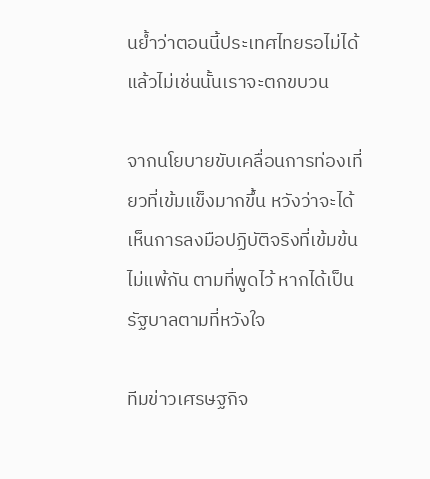นย้ำว่าตอนนี้ประเทศไทยรอไม่ได้แล้วไม่เช่นนั้นเราจะตกขบวน

จากนโยบายขับเคลื่อนการท่องเที่ยวที่เข้มแข็งมากขึ้น หวังว่าจะได้เห็นการลงมือปฏิบัติจริงที่เข้มข้นไม่แพ้กัน ตามที่พูดไว้ หากได้เป็นรัฐบาลตามที่หวังใจ

ทีมข่าวเศรษฐกิจ